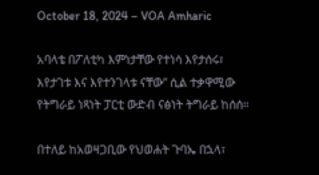October 18, 2024 – VOA Amharic

አባላቴ በፖለቲካ እምነታቸው የተነሳ እየታሰሩ፣ እየታገቱ እና እየተንገላቱ ናቸው” ሲል ተቃዋሚው የትግራይ ነጻነት ፓርቲ ውድብ ናፅነት ትግራይ ከሰሰ።

በተለይ ከአወዛጋቢው የህወሐት ጉባኤ በኋላ፣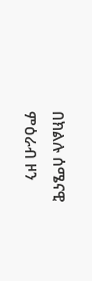በክልሉ ሰሜናዊ ምዕራብ ዞን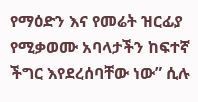የማዕድን እና የመሬት ዝርፊያ የሚቃወሙ አባላታችን ከፍተኛ ችግር እየደረሰባቸው ነው” ሲሉ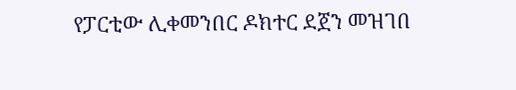የፓርቲው ሊቀመንበር ዶክተር ደጀን መዝገበ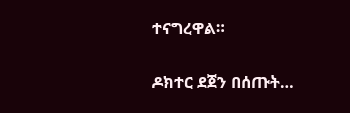ተናግረዋል።

ዶክተር ደጀን በሰጡት…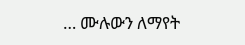… ሙሉውን ለማየት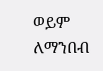ወይም ለማንበብ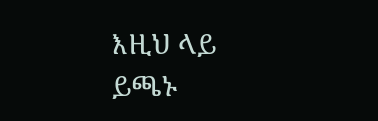እዚህ ላይ ይጫኑ